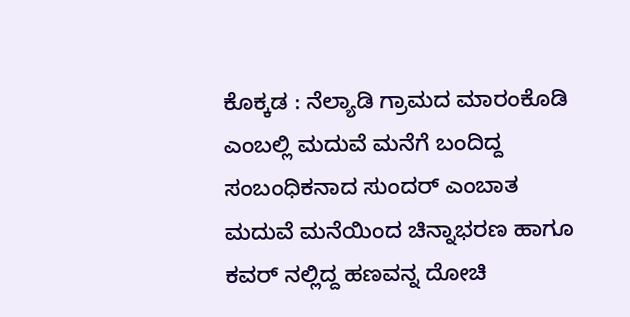ಕೊಕ್ಕಡ : ನೆಲ್ಯಾಡಿ ಗ್ರಾಮದ ಮಾರಂಕೊಡಿ ಎಂಬಲ್ಲಿ ಮದುವೆ ಮನೆಗೆ ಬಂದಿದ್ದ ಸಂಬಂಧಿಕನಾದ ಸುಂದರ್ ಎಂಬಾತ ಮದುವೆ ಮನೆಯಿಂದ ಚಿನ್ನಾಭರಣ ಹಾಗೂ ಕವರ್ ನಲ್ಲಿದ್ದ ಹಣವನ್ನ ದೋಚಿ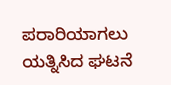ಪರಾರಿಯಾಗಲು ಯತ್ನಿಸಿದ ಘಟನೆ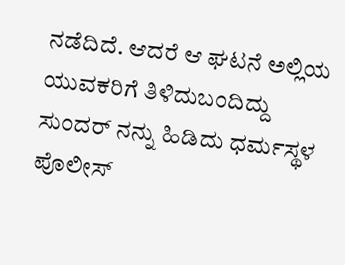ನಡೆದಿದೆ. ಆದರೆ ಆ ಘಟನೆ ಅಲ್ಲಿಯ ಯುವಕರಿಗೆ ತಿಳಿದುಬಂದಿದ್ದು ಸುಂದರ್ ನನ್ನು ಹಿಡಿದು ಧರ್ಮಸ್ಥಳ ಪೊಲೀಸ್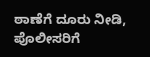ಠಾಣೆಗೆ ದೂರು ನೀಡಿ, ಪೊಲೀಸರಿಗೆ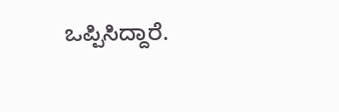ಒಪ್ಪಿಸಿದ್ದಾರೆ.